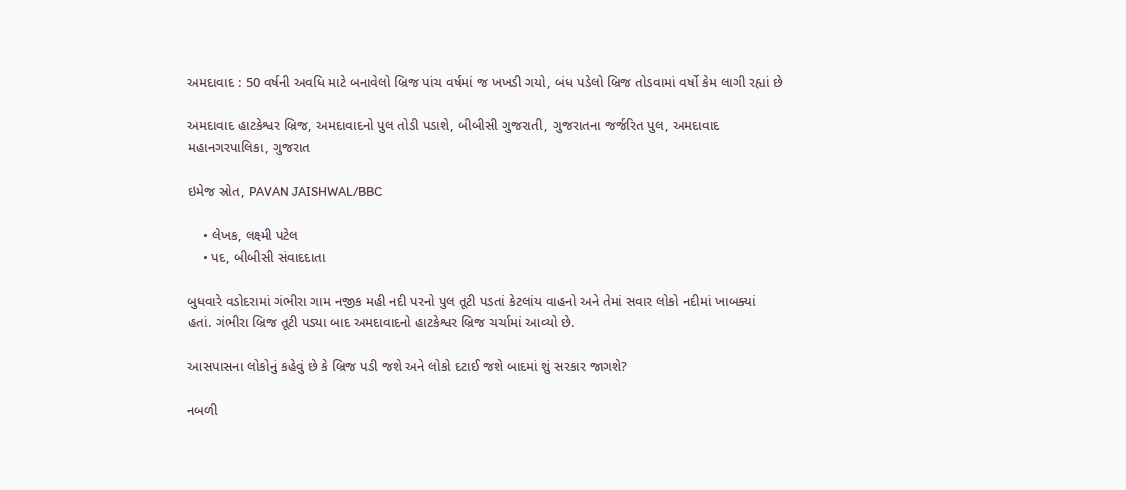અમદાવાદ : 50 વર્ષની અવધિ માટે બનાવેલો બ્રિજ પાંચ વર્ષમાં જ ખખડી ગયો, બંધ પડેલો બ્રિજ તોડવામાં વર્ષો કેમ લાગી રહ્યાં છે

અમદાવાદ હાટકેશ્વર બ્રિજ, અમદાવાદનો પુલ તોડી પડાશે, બીબીસી ગુજરાતી, ગુજરાતના જર્જરિત પુલ, અમદાવાદ મહાનગરપાલિકા, ગુજરાત

ઇમેજ સ્રોત, PAVAN JAISHWAL/BBC

    • લેખક, લક્ષ્મી પટેલ
    • પદ, બીબીસી સંવાદદાતા

બુધવારે વડોદરામાં ગંભીરા ગામ નજીક મહી નદી પરનો પુલ તૂટી પડતાં કેટલાંય વાહનો અને તેમાં સવાર લોકો નદીમાં ખાબક્યાં હતાં. ગંભીરા બ્રિજ તૂટી પડ્યા બાદ અમદાવાદનો હાટકેશ્વર બ્રિજ ચર્ચામાં આવ્યો છે.

આસપાસના લોકોનું કહેવું છે કે બ્રિજ પડી જશે અને લોકો દટાઈ જશે બાદમાં શું સરકાર જાગશે?

નબળી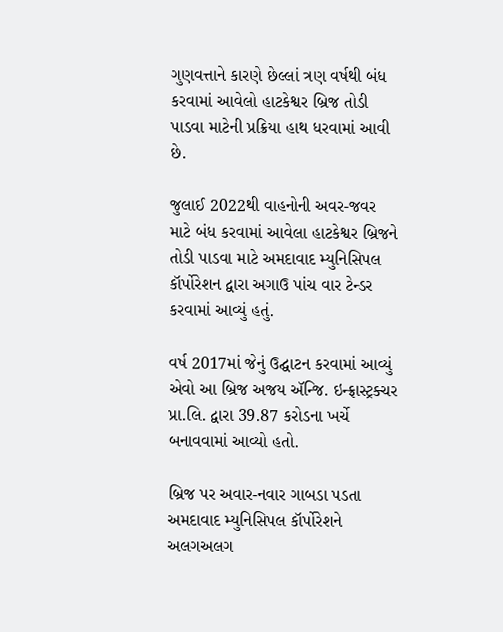ગુણવત્તાને કારણે છેલ્લાં ત્રણ વર્ષથી બંધ કરવામાં આવેલો હાટકેશ્વર બ્રિજ તોડી પાડવા માટેની પ્રક્રિયા હાથ ધરવામાં આવી છે.

જુલાઈ 2022થી વાહનોની અવર-જવર માટે બંધ કરવામાં આવેલા હાટકેશ્વર બ્રિજને તોડી પાડવા માટે અમદાવાદ મ્યુનિસિપલ કૉર્પોરેશન દ્વારા અગાઉ પાંચ વાર ટેન્ડર કરવામાં આવ્યું હતું.

વર્ષ 2017માં જેનું ઉદ્ઘાટન કરવામાં આવ્યું એવો આ બ્રિજ અજય ઍન્જિ. ઇન્ફ્રાસ્ટ્રક્ચર પ્રા.લિ. દ્વારા 39.87 કરોડના ખર્ચે બનાવવામાં આવ્યો હતો.

બ્રિજ પર અવાર-નવાર ગાબડા પડતા અમદાવાદ મ્યુનિસિપલ કૉર્પોરેશને અલગઅલગ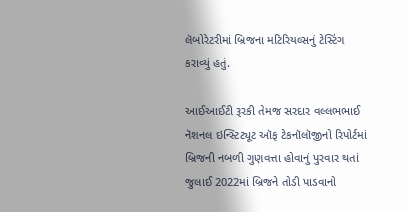લૅબોરેટરીમાં બ્રિજના મટિરિયલ્સનું ટેસ્ટિંગ કરાવ્યું હતું.

આઈઆઈટી રૂરકી તેમજ સરદાર વલ્લભભાઈ નૅશનલ ઇન્સ્ટિટ્યૂટ ઑફ ટેકનૉલૉજીનો રિપોર્ટમાં બ્રિજની નબળી ગુણવત્તા હોવાનું પુરવાર થતાં જુલાઈ 2022માં બ્રિજને તોડી પાડવાનો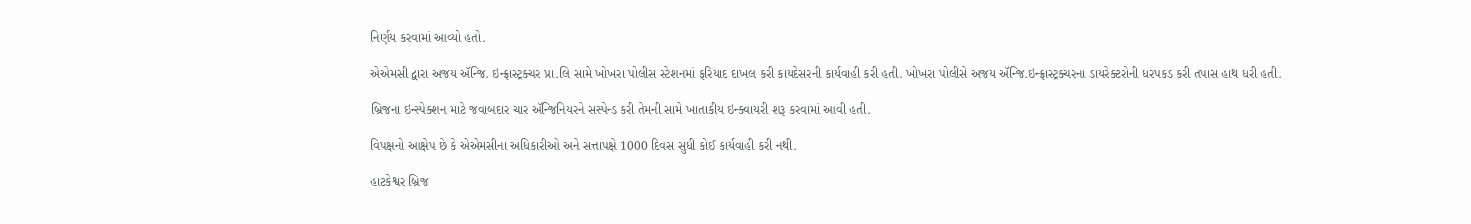નિર્ણય કરવામાં આવ્યો હતો.

એએમસી દ્વારા અજય ઍન્જિ. ઇન્ફ્રાસ્ટ્રક્ચર પ્રા.લિ સામે ખોખરા પોલીસ સ્ટેશનમાં ફરિયાદ દાખલ કરી કાયદેસરની કાર્યવાહી કરી હતી. ખોખરા પોલીસે અજય ઍન્જિ.ઇન્ફ્રાસ્ટ્રક્ચરના ડાયરેક્ટરોની ધરપકડ કરી તપાસ હાથ ધરી હતી.

બ્રિજના ઇન્સ્પેક્શન માટે જવાબદાર ચાર ઍન્જિનિયરને સસ્પેન્ડ કરી તેમની સામે ખાતાકીય ઇન્ક્વાયરી શરૂ કરવામાં આવી હતી.

વિપક્ષનો આક્ષેપ છે કે એએમસીના અધિકારીઓ અને સત્તાપક્ષે 1000 દિવસ સુધી કોઈ કાર્યવાહી કરી નથી.

હાટકેશ્વર બ્રિજ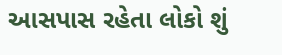આસપાસ રહેતા લોકો શું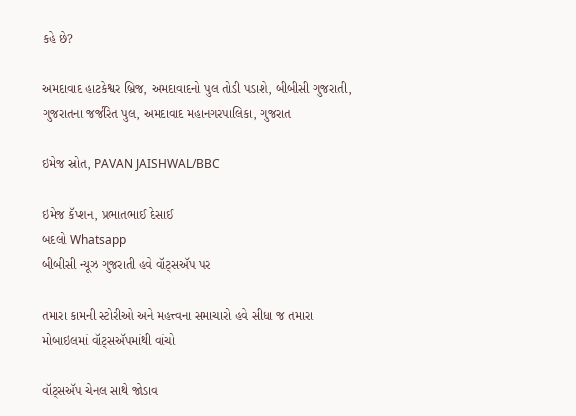કહે છે?

અમદાવાદ હાટકેશ્વર બ્રિજ, અમદાવાદનો પુલ તોડી પડાશે, બીબીસી ગુજરાતી, ગુજરાતના જર્જરિત પુલ, અમદાવાદ મહાનગરપાલિકા, ગુજરાત

ઇમેજ સ્રોત, PAVAN JAISHWAL/BBC

ઇમેજ કૅપ્શન, પ્રભાતભાઈ દેસાઈ
બદલો Whatsapp
બીબીસી ન્યૂઝ ગુજરાતી હવે વૉટ્સઍપ પર

તમારા કામની સ્ટોરીઓ અને મહત્ત્વના સમાચારો હવે સીધા જ તમારા મોબાઇલમાં વૉટ્સઍપમાંથી વાંચો

વૉટ્સઍપ ચેનલ સાથે જોડાવ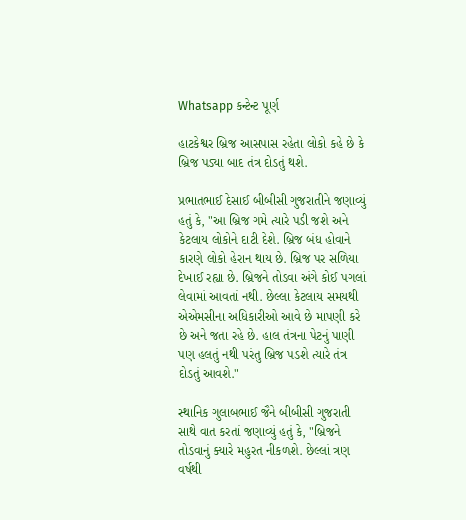Whatsapp કન્ટેન્ટ પૂર્ણ

હાટકેશ્વર બ્રિજ આસપાસ રહેતા લોકો કહે છે કે બ્રિજ પડ્યા બાદ તંત્ર દોડતું થશે.

પ્રભાતભાઈ દેસાઈ બીબીસી ગુજરાતીને જણાવ્યું હતું કે, "આ બ્રિજ ગમે ત્યારે પડી જશે અને કેટલાય લોકોને દાટી દેશે. બ્રિજ બંધ હોવાને કારણે લોકો હેરાન થાય છે. બ્રિજ પર સળિયા દેખાઈ રહ્યા છે. બ્રિજને તોડવા અંગે કોઈ પગલાં લેવામાં આવતાં નથી. છેલ્લા કેટલાય સમયથી એએમસીના અધિકારીઓ આવે છે માપણી કરે છે અને જતા રહે છે. હાલ તંત્રના પેટનું પાણી પણ હલતું નથી પરંતુ બ્રિજ પડશે ત્યારે તંત્ર દોડતું આવશે."

સ્થાનિક ગુલાબભાઈ જૈને બીબીસી ગુજરાતી સાથે વાત કરતાં જણાવ્યું હતું કે, "બ્રિજને તોડવાનું ક્યારે મહુરત નીકળશે. છેલ્લાં ત્રણ વર્ષથી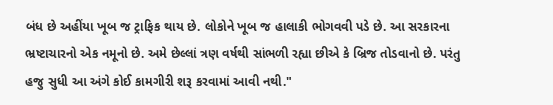બંધ છે અહીંયા ખૂબ જ ટ્રાફિક થાય છે. લોકોને ખૂબ જ હાલાકી ભોગવવી પડે છે. આ સરકારના ભ્રષ્ટાચારનો એક નમૂનો છે. અમે છેલ્લાં ત્રણ વર્ષથી સાંભળી રહ્યા છીએ કે બ્રિજ તોડવાનો છે. પરંતુ હજુ સુધી આ અંગે કોઈ કામગીરી શરૂ કરવામાં આવી નથી."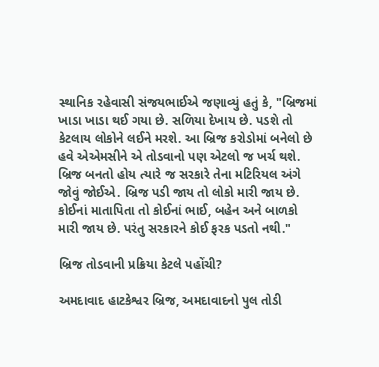સ્થાનિક રહેવાસી સંજયભાઈએ જણાવ્યું હતું કે, "બ્રિજમાં ખાડા ખાડા થઈ ગયા છે. સળિયા દેખાય છે. પડશે તો કેટલાય લોકોને લઈને મરશે. આ બ્રિજ કરોડોમાં બનેલો છે હવે એએમસીને એ તોડવાનો પણ એટલો જ ખર્ચ થશે. બ્રિજ બનતો હોય ત્યારે જ સરકારે તેના મટિરિયલ અંગે જોવું જોઈએ. બ્રિજ પડી જાય તો લોકો મારી જાય છે. કોઈનાં માતાપિતા તો કોઈનાં ભાઈ, બહેન અને બાળકો મારી જાય છે. પરંતુ સરકારને કોઈ ફરક પડતો નથી."

બ્રિજ તોડવાની પ્રક્રિયા કેટલે પહોંચી?

અમદાવાદ હાટકેશ્વર બ્રિજ, અમદાવાદનો પુલ તોડી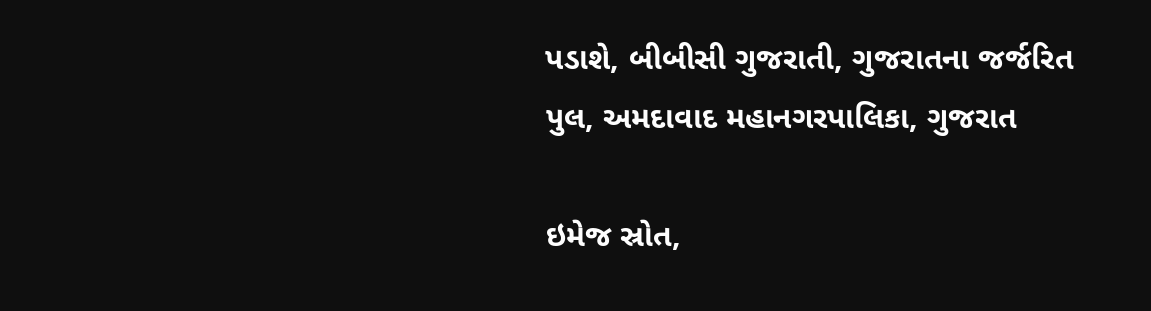પડાશે, બીબીસી ગુજરાતી, ગુજરાતના જર્જરિત પુલ, અમદાવાદ મહાનગરપાલિકા, ગુજરાત

ઇમેજ સ્રોત,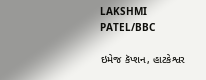LAKSHMI PATEL/BBC

ઇમેજ કૅપ્શન, હાટકેશ્વર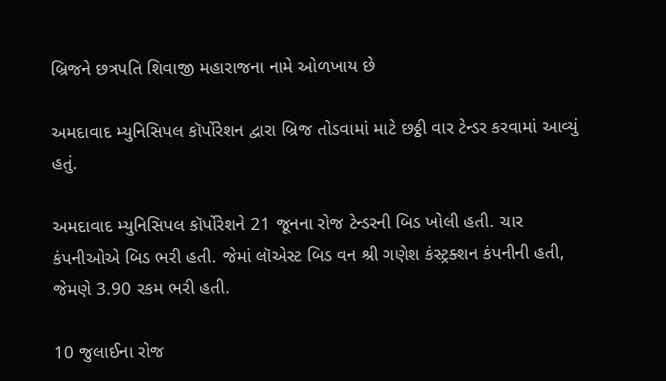બ્રિજને છત્રપતિ શિવાજી મહારાજના નામે ઓળખાય છે

અમદાવાદ મ્યુનિસિપલ કૉર્પોરેશન દ્વારા બ્રિજ તોડવામાં માટે છઠ્ઠી વાર ટેન્ડર કરવામાં આવ્યું હતું.

અમદાવાદ મ્યુનિસિપલ કૉર્પોરેશને 21 જૂનના રોજ ટેન્ડરની બિડ ખોલી હતી. ચાર કંપનીઓએ બિડ ભરી હતી. જેમાં લૉએસ્ટ બિડ વન શ્રી ગણેશ કંસ્ટ્રક્શન કંપનીની હતી, જેમણે 3.90 રકમ ભરી હતી.

10 જુલાઈના રોજ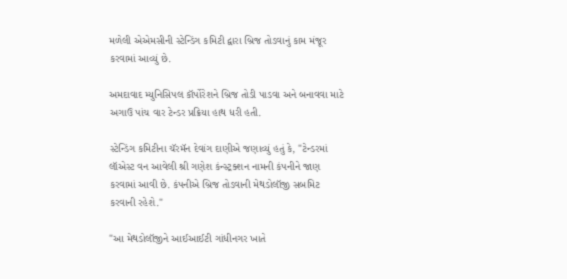મળેલી એએમસીની સ્ટેન્ડિંગ કમિટી દ્વારા બ્રિજ તોડવાનું કામ મંજૂર કરવામાં આવ્યું છે.

અમદાવાદ મ્યુનિસિપલ કૉર્પોરેશને બ્રિજ તોડી પાડવા અને બનાવવા માટે અગાઉ પાંચ વાર ટેન્ડર પ્રક્રિયા હાથ ધરી હતી.

સ્ટેન્ડિંગ કમિટીના ચૅરમૅન દેવાંગ દાણીએ જણાવ્યું હતું કે, "ટેન્ડરમાં લૉએસ્ટ વન આવેલી શ્રી ગણેશ કંન્સ્ટ્રક્શન નામની કંપનીને જાણ કરવામાં આવી છે. કંપનીએ બ્રિજ તોડવાની મેથડોલૉજી સબમિટ કરવાની રહેશે."

"આ મેથડોલૉજીને આઈઆઈટી ગાંધીનગર ખાતે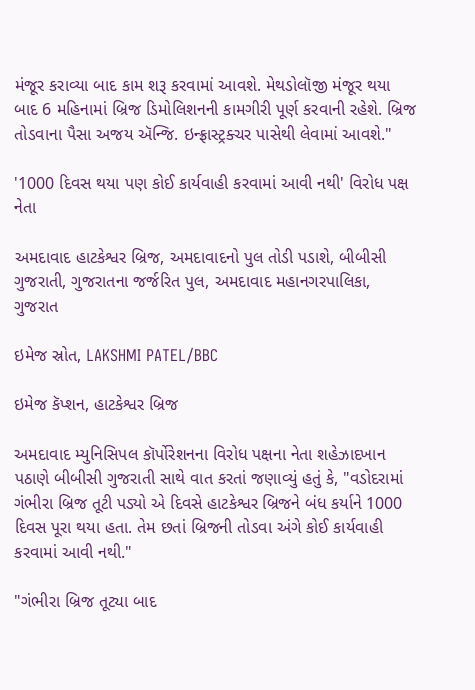મંજૂર કરાવ્યા બાદ કામ શરૂ કરવામાં આવશે. મેથડોલૉજી મંજૂર થયા બાદ 6 મહિનામાં બ્રિજ ડિમોલિશનની કામગીરી પૂર્ણ કરવાની રહેશે. બ્રિજ તોડવાના પૈસા અજય ઍન્જિ. ઇન્ફ્રાસ્ટ્રક્ચર પાસેથી લેવામાં આવશે."

'1000 દિવસ થયા પણ કોઈ કાર્યવાહી કરવામાં આવી નથી' વિરોધ પક્ષ નેતા

અમદાવાદ હાટકેશ્વર બ્રિજ, અમદાવાદનો પુલ તોડી પડાશે, બીબીસી ગુજરાતી, ગુજરાતના જર્જરિત પુલ, અમદાવાદ મહાનગરપાલિકા, ગુજરાત

ઇમેજ સ્રોત, LAKSHMI PATEL/BBC

ઇમેજ કૅપ્શન, હાટકેશ્વર બ્રિજ

અમદાવાદ મ્યુનિસિપલ કૉર્પોરેશનના વિરોધ પક્ષના નેતા શહેઝાદખાન પઠાણે બીબીસી ગુજરાતી સાથે વાત કરતાં જણાવ્યું હતું કે, "વડોદરામાં ગંભીરા બ્રિજ તૂટી પડ્યો એ દિવસે હાટકેશ્વર બ્રિજને બંધ કર્યાને 1000 દિવસ પૂરા થયા હતા. તેમ છતાં બ્રિજની તોડવા અંગે કોઈ કાર્યવાહી કરવામાં આવી નથી."

"ગંભીરા બ્રિજ તૂટ્યા બાદ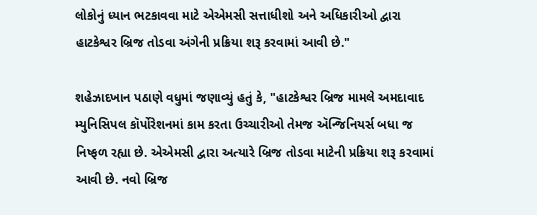લોકોનું ધ્યાન ભટકાવવા માટે એએમસી સત્તાધીશો અને અધિકારીઓ દ્વારા હાટકેશ્વર બ્રિજ તોડવા અંગેની પ્રક્રિયા શરૂ કરવામાં આવી છે."

શહેઝાદખાન પઠાણે વધુમાં જણાવ્યું હતું કે, "હાટકેશ્વર બ્રિજ મામલે અમદાવાદ મ્યુનિસિપલ કૉર્પોરેશનમાં કામ કરતા ઉચ્ચારીઓ તેમજ ઍન્જિનિયર્સ બધા જ નિષ્ફળ રહ્યા છે. એએમસી દ્વારા અત્યારે બ્રિજ તોડવા માટેની પ્રક્રિયા શરૂ કરવામાં આવી છે. નવો બ્રિજ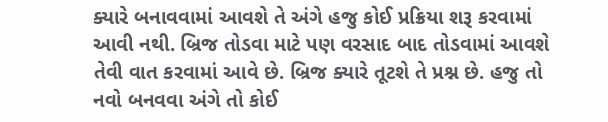ક્યારે બનાવવામાં આવશે તે અંગે હજુ કોઈ પ્રક્રિયા શરૂ કરવામાં આવી નથી. બ્રિજ તોડવા માટે પણ વરસાદ બાદ તોડવામાં આવશે તેવી વાત કરવામાં આવે છે. બ્રિજ ક્યારે તૂટશે તે પ્રશ્ન છે. હજુ તો નવો બનવવા અંગે તો કોઈ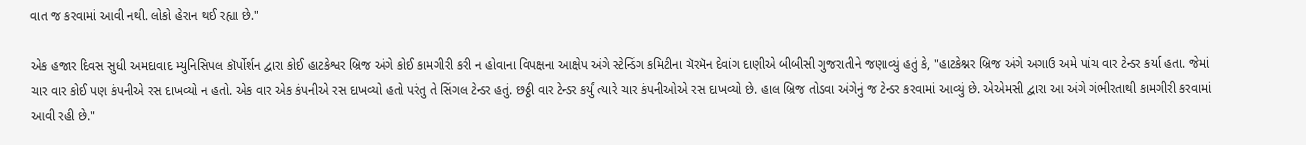વાત જ કરવામાં આવી નથી. લોકો હેરાન થઈ રહ્યા છે."

એક હજાર દિવસ સુધી અમદાવાદ મ્યુનિસિપલ કૉર્પોર્શન દ્વારા કોઈ હાટકેશ્વર બ્રિજ અંગે કોઈ કામગીરી કરી ન હોવાના વિપક્ષના આક્ષેપ અંગે સ્ટેન્ડિંગ કમિટીના ચૅરમૅન દેવાંગ દાણીએ બીબીસી ગુજરાતીને જણાવ્યું હતું કે, "હાટકેશ્નર બ્રિજ અંગે અગાઉ અમે પાંચ વાર ટેન્ડર કર્યા હતા. જેમાં ચાર વાર કોઈ પણ કંપનીએ રસ દાખવ્યો ન હતો. એક વાર એક કંપનીએ રસ દાખવ્યો હતો પરંતુ તે સિંગલ ટેન્ડર હતું. છઠ્ઠી વાર ટેન્ડર કર્યું ત્યારે ચાર કંપનીઓએ રસ દાખવ્યો છે. હાલ બ્રિજ તોડવા અંગેનું જ ટેન્ડર કરવામાં આવ્યું છે. એએમસી દ્વારા આ અંગે ગંભીરતાથી કામગીરી કરવામાં આવી રહી છે."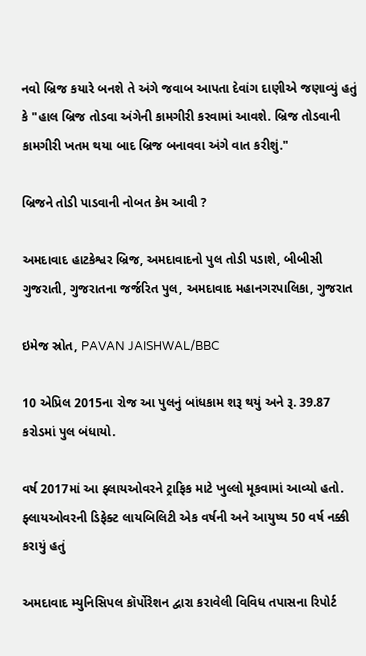નવો બ્રિજ કયારે બનશે તે અંગે જવાબ આપતા દેવાંગ દાણીએ જણાવ્યું હતું કે "હાલ બ્રિજ તોડવા અંગેની કામગીરી કરવામાં આવશે. બ્રિજ તોડવાની કામગીરી ખતમ થયા બાદ બ્રિજ બનાવવા અંગે વાત કરીશું."

બ્રિજને તોડી પાડવાની નોબત કેમ આવી ?

અમદાવાદ હાટકેશ્વર બ્રિજ, અમદાવાદનો પુલ તોડી પડાશે, બીબીસી ગુજરાતી, ગુજરાતના જર્જરિત પુલ, અમદાવાદ મહાનગરપાલિકા, ગુજરાત

ઇમેજ સ્રોત, PAVAN JAISHWAL/BBC

10 એપ્રિલ 2015ના રોજ આ પુલનું બાંધકામ શરૂ થયું અને રૂ. 39.87 કરોડમાં પુલ બંધાયો.

વર્ષ 2017માં આ ફ્લાયઓવરને ટ્રાફિક માટે ખુલ્લો મૂકવામાં આવ્યો હતો. ફ્લાયઓવરની ડિફેક્ટ લાયબિલિટી એક વર્ષની અને આયુષ્ય 50 વર્ષ નક્કી કરાયું હતું

અમદાવાદ મ્યુનિસિપલ કૉર્પોરેશન દ્વારા કરાવેલી વિવિધ તપાસના રિપોર્ટ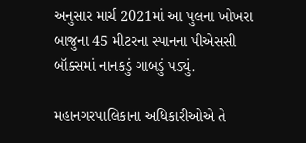અનુસાર માર્ચ 2021માં આ પુલના ખોખરા બાજુના 45 મીટરના સ્પાનના પીએસસી બૉક્સમાં નાનકડું ગાબડું પડ્યું.

મહાનગરપાલિકાના અધિકારીઓએ તે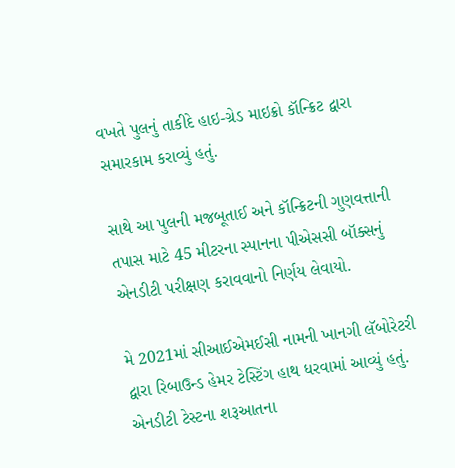વખતે પુલનું તાકીદે હાઇ-ગ્રેડ માઇક્રો કૉન્ક્રિટ દ્વારા સમારકામ કરાવ્યું હતું.

સાથે આ પુલની મજબૂતાઈ અને કૉન્ક્રિટની ગુણવત્તાની તપાસ માટે 45 મીટરના સ્પાનના પીએસસી બૉક્સનું એનડીટી પરીક્ષણ કરાવવાનો નિર્ણય લેવાયો.

મે 2021માં સીઆઈએમઈસી નામની ખાનગી લૅબોરેટરી દ્વારા રિબાઉન્ડ હેમર ટેસ્ટિંગ હાથ ધરવામાં આવ્યું હતું. એનડીટી ટેસ્ટના શરૂઆતના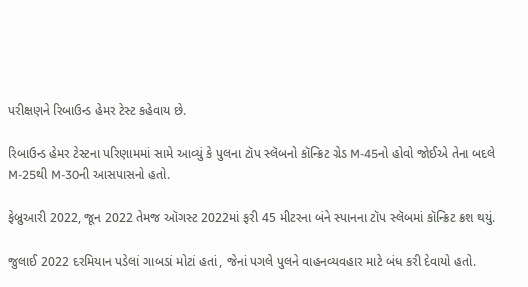પરીક્ષણને રિબાઉન્ડ હેમર ટેસ્ટ કહેવાય છે.

રિબાઉન્ડ હેમર ટેસ્ટના પરિણામમાં સામે આવ્યું કે પુલના ટૉપ સ્લૅબનો કૉન્ક્રિટ ગ્રેડ M-45નો હોવો જોઈએ તેના બદલે M-25થી M-30ની આસપાસનો હતો.

ફેબ્રુઆરી 2022, જૂન 2022 તેમજ ઑગસ્ટ 2022માં ફરી 45 મીટરના બંને સ્પાનના ટૉપ સ્લૅબમાં કૉન્ક્રિટ ક્રશ થયું.

જુલાઈ 2022 દરમિયાન પડેલાં ગાબડાં મોટાં હતાં, જેનાં પગલે પુલને વાહનવ્યવહાર માટે બંધ કરી દેવાયો હતો.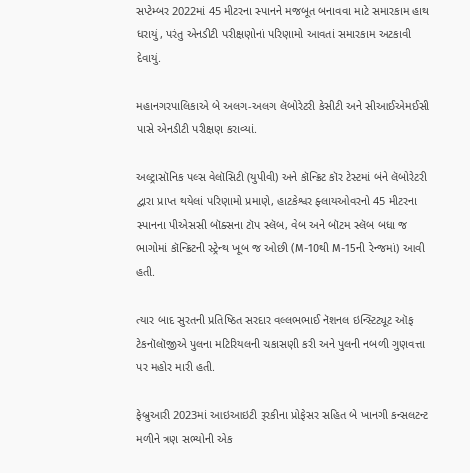સપ્ટેમ્બર 2022માં 45 મીટરના સ્પાનને મજબૂત બનાવવા માટે સમારકામ હાથ ધરાયું, પરંતુ એનડીટી પરીક્ષણોનાં પરિણામો આવતાં સમારકામ અટકાવી દેવાયું.

મહાનગરપાલિકાએ બે અલગ-અલગ લૅબોરેટરી કેસીટી અને સીઆઈએમઈસી પાસે એનડીટી પરીક્ષણ કરાવ્યાં.

અલ્ટ્રાસૉનિક પલ્સ વેલૉસિટી (યુપીવી) અને કૉન્ક્રિટ કૉર ટેસ્ટમાં બંને લૅબોરેટરી દ્વારા પ્રાપ્ત થયેલાં પરિણામો પ્રમાણે, હાટકેશ્વર ફ્લાયઓવરનો 45 મીટરના સ્પાનના પીએસસી બૉક્સના ટૉપ સ્લૅબ, વેબ અને બૉટમ સ્લૅબ બધા જ ભાગોમાં કૉન્ક્રિટની સ્ટ્રેન્થ ખૂબ જ ઓછી (M-10થી M-15ની રેન્જમાં) આવી હતી.

ત્યાર બાદ સુરતની પ્રતિષ્ઠિત સરદાર વલ્લભભાઈ નૅશનલ ઇન્સ્ટિટ્યૂટ ઑફ ટેકનૉલૉજીએ પુલના મટિરિયલની ચકાસણી કરી અને પુલની નબળી ગુણવત્તા પર મહોર મારી હતી.

ફેબ્રુઆરી 2023માં આઇઆઇટી રૂરકીના પ્રોફેસર સહિત બે ખાનગી કન્સલટન્ટ મળીને ત્રણ સભ્યોની એક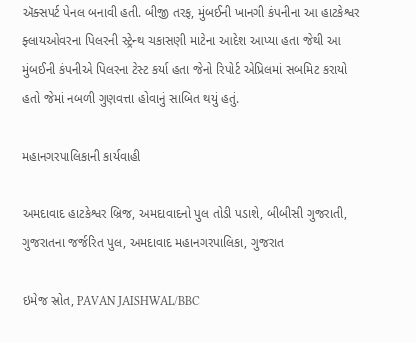ઍક્સપર્ટ પેનલ બનાવી હતી. બીજી તરફ, મુંબઈની ખાનગી કંપનીના આ હાટકેશ્વર ફ્લાયઓવરના પિલરની સ્ટ્રેન્થ ચકાસણી માટેના આદેશ આપ્યા હતા જેથી આ મુંબઈની કંપનીએ પિલરના ટેસ્ટ કર્યા હતા જેનો રિપોર્ટ એપ્રિલમાં સબમિટ કરાયો હતો જેમાં નબળી ગુણવત્તા હોવાનું સાબિત થયું હતું.

મહાનગરપાલિકાની કાર્યવાહી

અમદાવાદ હાટકેશ્વર બ્રિજ, અમદાવાદનો પુલ તોડી પડાશે, બીબીસી ગુજરાતી, ગુજરાતના જર્જરિત પુલ, અમદાવાદ મહાનગરપાલિકા, ગુજરાત

ઇમેજ સ્રોત, PAVAN JAISHWAL/BBC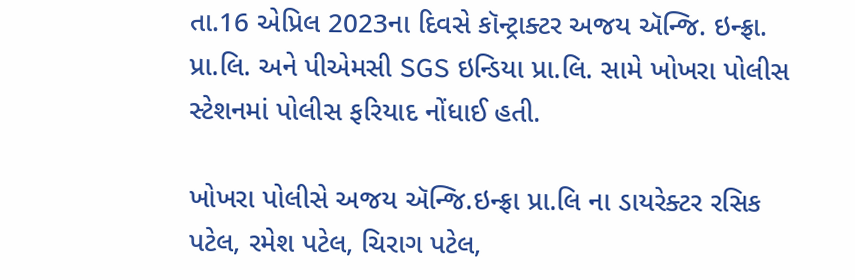તા.16 એપ્રિલ 2023ના દિવસે કૉન્ટ્રાક્ટર અજય ઍન્જિ. ઇન્ફ્રા. પ્રા.લિ. અને પીએમસી SGS ઇન્ડિયા પ્રા.લિ. સામે ખોખરા પોલીસ સ્ટેશનમાં પોલીસ ફરિયાદ નોંધાઈ હતી.

ખોખરા પોલીસે અજય ઍન્જિ.ઇન્ફ્રા પ્રા.લિ ના ડાયરેક્ટર રસિક પટેલ, રમેશ પટેલ, ચિરાગ પટેલ,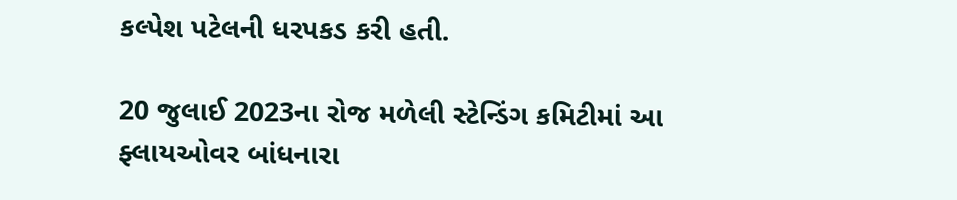કલ્પેશ પટેલની ધરપકડ કરી હતી.

20 જુલાઈ 2023ના રોજ મળેલી સ્ટેન્ડિંગ કમિટીમાં આ ફ્લાયઓવર બાંધનારા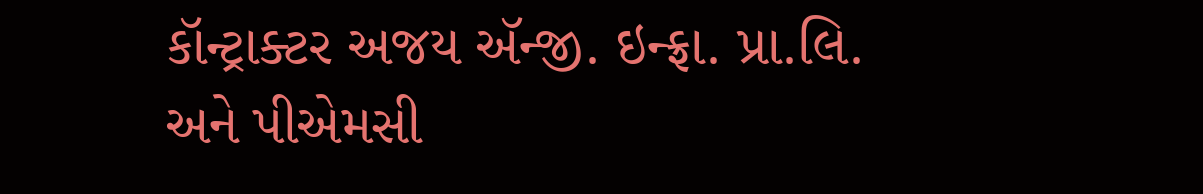કૉન્ટ્રાક્ટર અજય ઍન્જી. ઇન્ફ્રા. પ્રા.લિ. અને પીએમસી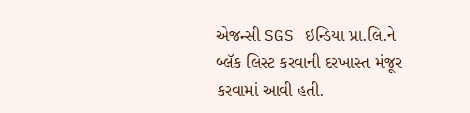એજન્સી SGS ઇન્ડિયા પ્રા.લિ.ને બ્લૅક લિસ્ટ કરવાની દરખાસ્ત મંજૂર કરવામાં આવી હતી.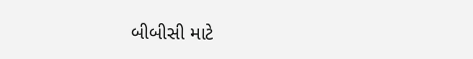બીબીસી માટે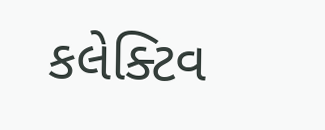કલેક્ટિવ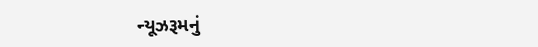ન્યૂઝરૂમનું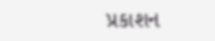પ્રકાશન